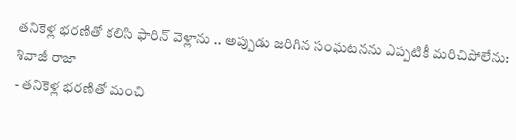తనికెళ్ల భరణితో కలిసి ఫారిన్ వెళ్లాను .. అప్పుడు జరిగిన సంఘటనను ఎప్పటికీ మరిచిపోలేను: శివాజీ రాజా
- తనికెళ్ల భరణితో మంచి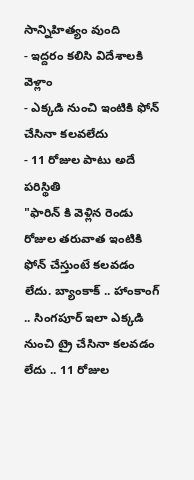సాన్నిహిత్యం వుంది
- ఇద్దరం కలిసి విదేశాలకి వెళ్లాం
- ఎక్కడి నుంచి ఇంటికి ఫోన్ చేసినా కలవలేదు
- 11 రోజుల పాటు అదే పరిస్థితి
"ఫారిన్ కి వెళ్లిన రెండు రోజుల తరువాత ఇంటికి ఫోన్ చేస్తుంటే కలవడం లేదు. బ్యాంకాక్ .. హాంకాంగ్ .. సింగపూర్ ఇలా ఎక్కడి నుంచి ట్రై చేసినా కలవడం లేదు .. 11 రోజుల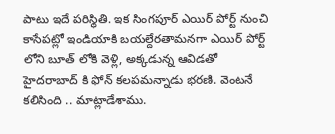పాటు ఇదే పరిస్థితి. ఇక సింగపూర్ ఎయిర్ పోర్ట్ నుంచి కాసేపట్లో ఇండియాకి బయల్దేరతామనగా ఎయిర్ పోర్ట్ లోని బూత్ లోకి వెళ్లి, అక్కడున్న ఆవిడతో హైదరాబాద్ కి ఫోన్ కలపమన్నాడు భరణి. వెంటనే కలిసింది .. మాట్లాడేశాము.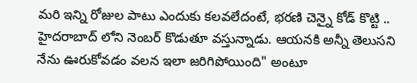మరి ఇన్ని రోజుల పాటు ఎందుకు కలవలేదంటే, భరణి చెన్నై కోడ్ కొట్టి .. హైదరాబాద్ లోని నెంబర్ కొడుతూ వస్తున్నాడు. ఆయనకి అన్నీ తెలుసని నేను ఊరుకోవడం వలన ఇలా జరిగిపోయింది" అంటూ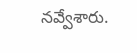నవ్వేశారు.